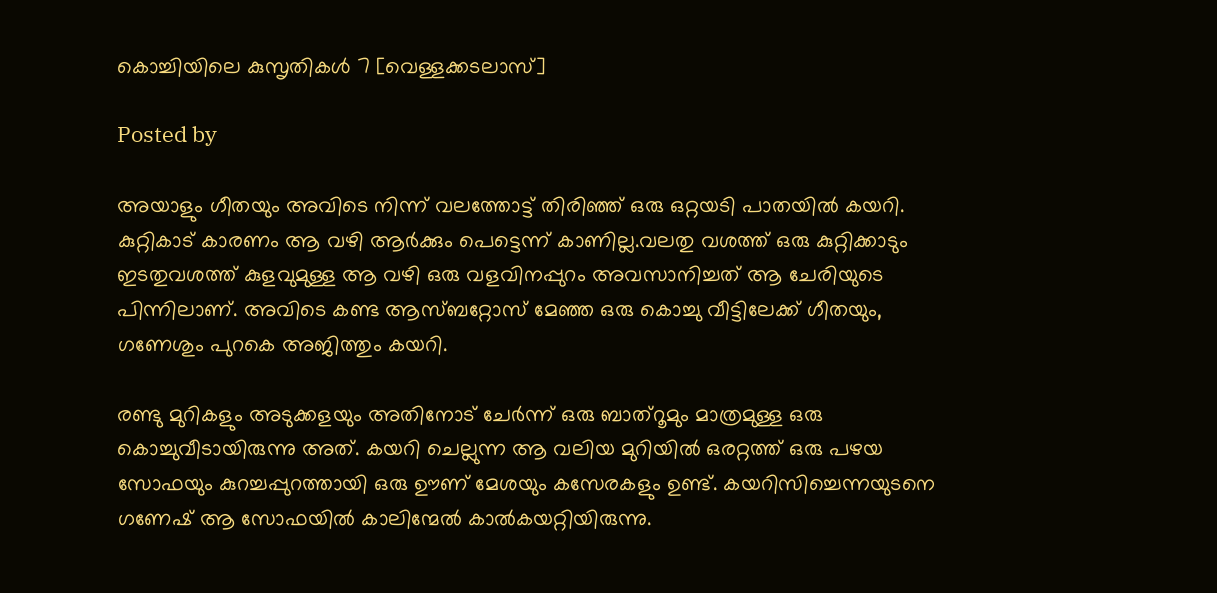കൊച്ചിയിലെ കുസൃതികൾ 7 [വെള്ളക്കടലാസ്]

Posted by

അയാളും ഗീതയും അവിടെ നിന്ന് വലത്തോട്ട് തിരിഞ്ഞ് ഒരു ഒറ്റയടി പാതയിൽ കയറി. കുറ്റികാട് കാരണം ആ വഴി ആർക്കും പെട്ടെന്ന് കാണില്ല.വലതു വശത്ത് ഒരു കുറ്റിക്കാടും ഇടതുവശത്ത് കുളവുമുള്ള ആ വഴി ഒരു വളവിനപ്പുറം അവസാനിച്ചത് ആ ചേരിയുടെ പിന്നിലാണ്. അവിടെ കണ്ട ആസ്ബറ്റോസ് മേഞ്ഞ ഒരു കൊച്ചു വീട്ടിലേക്ക് ഗീതയും, ഗണേശും പുറകെ അജിത്തും കയറി.

രണ്ടു മുറികളും അടുക്കളയും അതിനോട് ചേർന്ന് ഒരു ബാത്റൂമും മാത്രമുള്ള ഒരു കൊച്ചുവീടായിരുന്നു അത്. കയറി ചെല്ലുന്ന ആ വലിയ മുറിയിൽ ഒരറ്റത്ത് ഒരു പഴയ സോഫയും കുറച്ചപ്പുറത്തായി ഒരു ഊണ് മേശയും കസേരകളും ഉണ്ട്. കയറിസിച്ചെന്നയുടനെ ഗണേഷ് ആ സോഫയിൽ കാലിന്മേൽ കാൽകയറ്റിയിരുന്നു.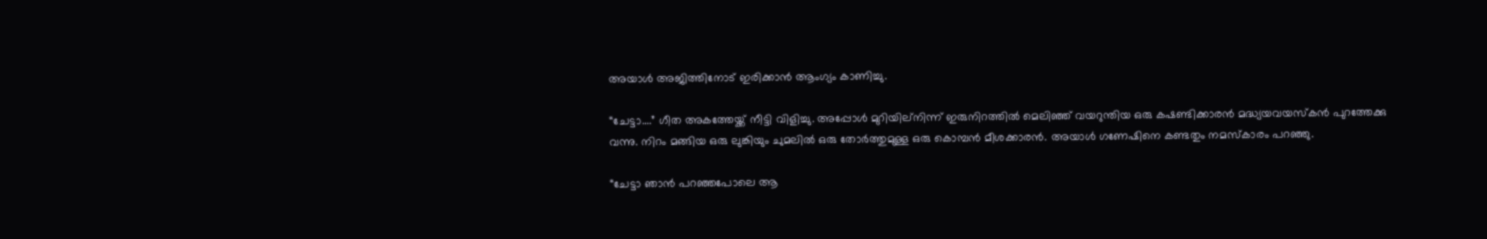അയാൾ അജിത്തിനോട് ഇരിക്കാൻ ആംഗ്യം കാണിച്ചു.

“ചേട്ടാ….” ഗീത അകത്തേയ്ക്ക് നീട്ടി വിളിച്ചു. അപ്പോൾ മുറിയില്നിന്ന് ഇരുനിറത്തിൽ മെലിഞ്ഞ് വയറുന്തിയ ഒരു കഷണ്ടിക്കാരൻ മദ്ധ്യയവയസ്കൻ പുറത്തേക്കു വന്നു. നിറം മങ്ങിയ ഒരു ലുങ്കിയും ചുമലിൽ ഒരു തോർത്തുമുള്ള ഒരു കൊമ്പൻ മീശക്കാരൻ. അയാൾ ഗണേഷിനെ കണ്ടതും നമസ്കാരം പറഞ്ഞു.

“ചേട്ടാ ഞാൻ പറഞ്ഞപോലെ ആ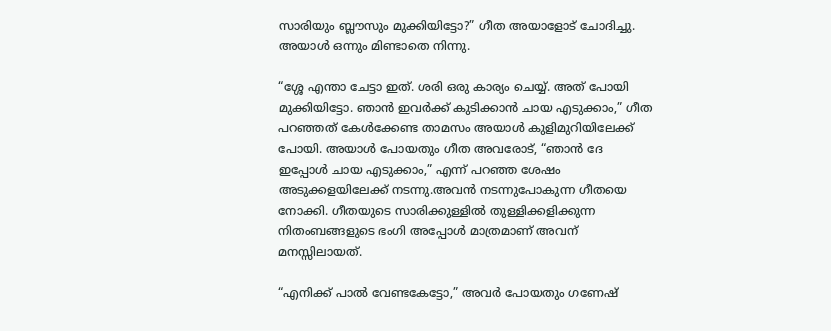സാരിയും ബ്ലൗസും മുക്കിയിട്ടോ?” ഗീത അയാളോട് ചോദിച്ചു. അയാൾ ഒന്നും മിണ്ടാതെ നിന്നു.

“ശ്ശേ എന്താ ചേട്ടാ ഇത്. ശരി ഒരു കാര്യം ചെയ്യ്. അത് പോയി മുക്കിയിട്ടോ. ഞാൻ ഇവർക്ക്‌ കുടിക്കാൻ ചായ എടുക്കാം,” ഗീത പറഞ്ഞത് കേൾക്കേണ്ട താമസം അയാൾ കുളിമുറിയിലേക്ക് പോയി. അയാൾ പോയതും ഗീത അവരോട്, “ഞാൻ ദേ ഇപ്പോൾ ചായ എടുക്കാം,” എന്ന് പറഞ്ഞ ശേഷം അടുക്കളയിലേക്ക് നടന്നു.അവൻ നടന്നുപോകുന്ന ഗീതയെ നോക്കി. ഗീതയുടെ സാരിക്കുള്ളിൽ തുള്ളിക്കളിക്കുന്ന നിതംബങ്ങളുടെ ഭംഗി അപ്പോൾ മാത്രമാണ് അവന് മനസ്സിലായത്.

“എനിക്ക് പാൽ വേണ്ടകേട്ടോ,” അവർ പോയതും ഗണേഷ്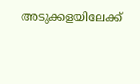അടുക്കളയിലേക്ക്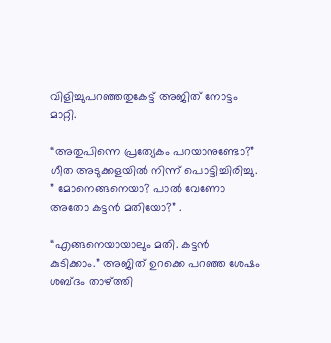വിളിച്ചുപറഞ്ഞതുകേട്ട് അജിത് നോട്ടം മാറ്റി.

“അതുപിന്നെ പ്രത്യേകം പറയാനുണ്ടോ?” ഗീത അടുക്കളയിൽ നിന്ന് പൊട്ടിച്ചിരിച്ചു. ” മോനെങ്ങനെയാ? പാൽ വേണോ അതോ കട്ടൻ മതിയോ?” .

“എങ്ങനെയായാലും മതി. കട്ടൻ കുടിക്കാം.” അജിത് ഉറക്കെ പറഞ്ഞ ശേഷം ശബ്ദം താഴ്ത്തി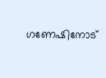ഗണേഷിനോട്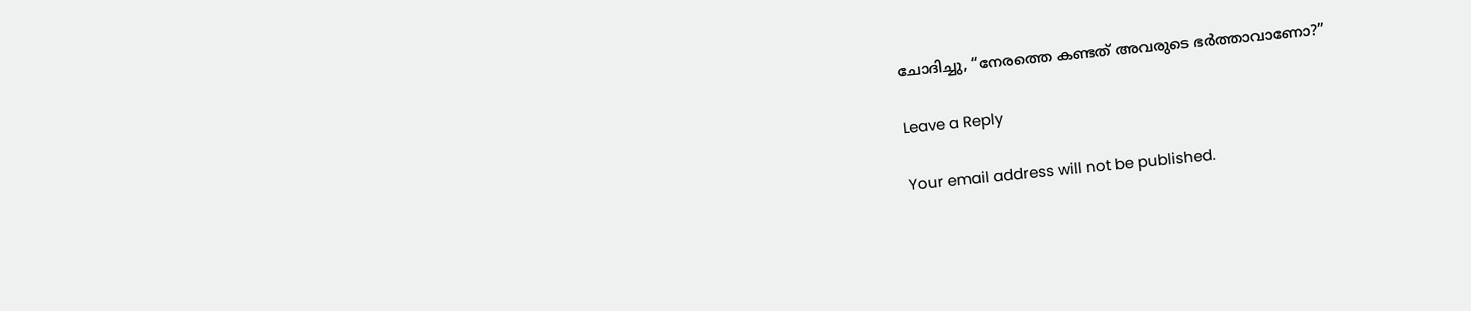ചോദിച്ചു, “നേരത്തെ കണ്ടത് അവരുടെ ഭർത്താവാണോ?”

Leave a Reply

Your email address will not be published.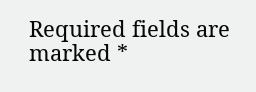Required fields are marked *